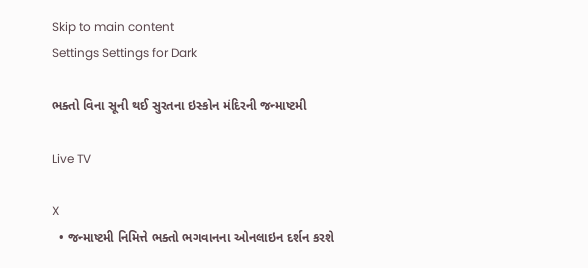Skip to main content
Settings Settings for Dark

ભક્તો વિના સૂની થઈ સુરતના ઇસ્કોન મંદિરની જન્માષ્ટમી

Live TV

X
  • જન્માષ્ટમી નિમિત્તે ભક્તો ભગવાનના ઓનલાઇન દર્શન કરશે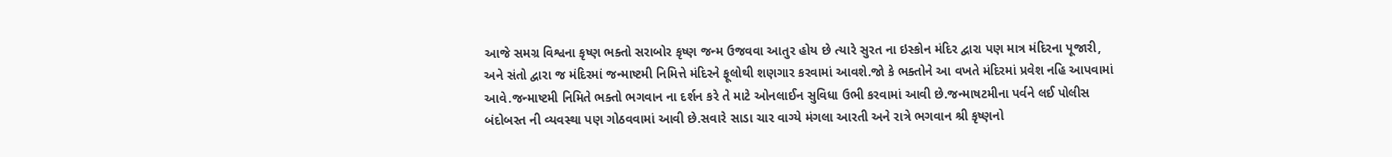આજે સમગ્ર વિશ્વના કૃષ્ણ ભક્તો સરાબોર કૃષ્ણ જન્મ ઉજવવા આતુર હોય છે ત્યારે સુરત ના ઇસ્કોન મંદિર દ્વારા પણ માત્ર મંદિરના પૂજારી, અને સંતો દ્વારા જ મંદિરમાં જન્માષ્ટમી નિમિત્તે મંદિરને ફૂલોથી શણગાર કરવામાં આવશે.જો કે ભક્તોને આ વખતે મંદિરમાં પ્રવેશ નહિ આપવામાં આવે.જન્માષ્ટમી નિમિતે ભક્તો ભગવાન ના દર્શન કરે તે માટે ઓનલાઈન સુવિધા ઉભી કરવામાં આવી છે.જન્માષટમીના પર્વને લઈ પોલીસ બંદોબસ્ત ની વ્યવસ્થા પણ ગોઠવવામાં આવી છે.સવારે સાડા ચાર વાગ્યે મંગલા આરતી અને રાત્રે ભગવાન શ્રી કૃષ્ણનો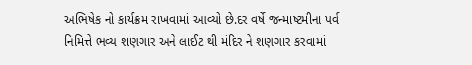અભિષેક નો કાર્યક્રમ રાખવામાં આવ્યો છે.દર વર્ષે જન્માષ્ટમીના પર્વ નિમિત્તે ભવ્ય શણગાર અને લાઈટ થી મંદિર ને શણગાર કરવામાં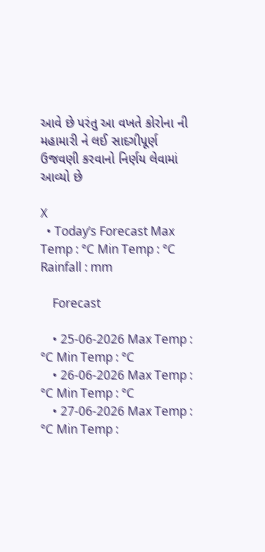આવે છે પરંતુ આ વખતે કોરોના ની મહામારી ને લઈ સાદગીપૂર્ણ ઉજવણી કરવાનો નિર્ણય લેવામાં આવ્યો છે

X
  • Today’s Forecast Max Temp : °C Min Temp : °C Rainfall : mm

    Forecast

    • 25-06-2026 Max Temp : °C Min Temp : °C
    • 26-06-2026 Max Temp : °C Min Temp : °C
    • 27-06-2026 Max Temp : °C Min Temp :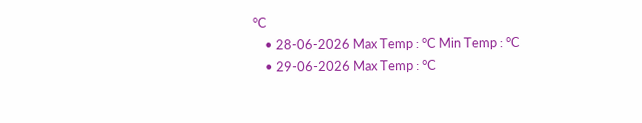°C
    • 28-06-2026 Max Temp : °C Min Temp : °C
    • 29-06-2026 Max Temp : °C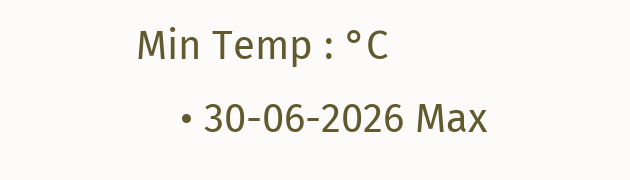Min Temp : °C
    • 30-06-2026 Max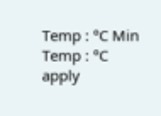Temp : °C Min Temp : °C
apply